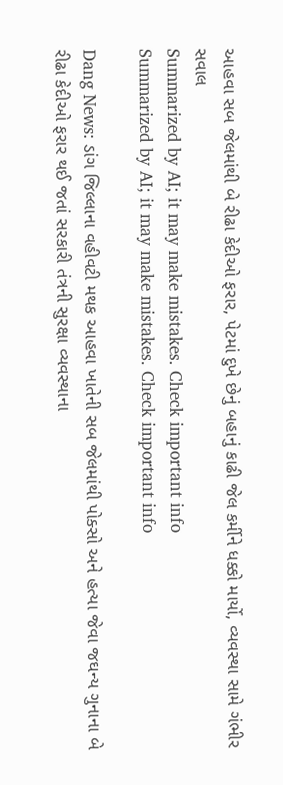આહવા સબ જેલમાંથી બે રીઢા કેદીઓ ફરાર, પેટમાં દુખે છેનું બહાનું કાઢી જેલ કર્મીને ધક્કો માર્યો, વ્યવસ્થા સામે ગંભીર સવાલ
Summarized by AI; it may make mistakes. Check important info
Summarized by AI; it may make mistakes. Check important info

Dang News: ડાંગ જિલ્લાના વહીવટી મથક આહવા ખાતેની સબ જેલમાંથી પોક્સો અને હત્યા જેવા જઘન્ય ગુનાના બે રીઢા કેદીઓ ફરાર થઈ જતાં સરકારી તંત્રની સુરક્ષા વ્યવસ્થાના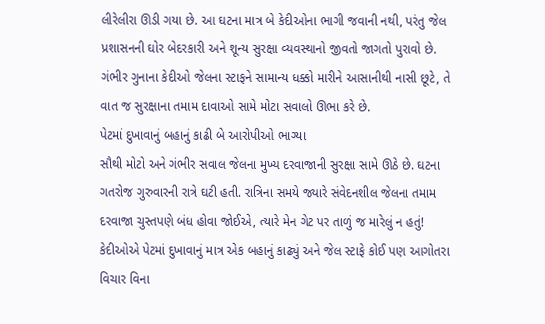લીરેલીરા ઊડી ગયા છે. આ ઘટના માત્ર બે કેદીઓના ભાગી જવાની નથી, પરંતુ જેલ પ્રશાસનની ઘોર બેદરકારી અને શૂન્ય સુરક્ષા વ્યવસ્થાનો જીવતો જાગતો પુરાવો છે. ગંભીર ગુનાના કેદીઓ જેલના સ્ટાફને સામાન્ય ધક્કો મારીને આસાનીથી નાસી છૂટે, તે વાત જ સુરક્ષાના તમામ દાવાઓ સામે મોટા સવાલો ઊભા કરે છે.
પેટમાં દુખાવાનું બહાનું કાઢી બે આરોપીઓ ભાગ્યા
સૌથી મોટો અને ગંભીર સવાલ જેલના મુખ્ય દરવાજાની સુરક્ષા સામે ઊઠે છે. ઘટના ગતરોજ ગુરુવારની રાત્રે ઘટી હતી. રાત્રિના સમયે જ્યારે સંવેદનશીલ જેલના તમામ દરવાજા ચુસ્તપણે બંધ હોવા જોઈએ, ત્યારે મેન ગેટ પર તાળું જ મારેલું ન હતું! કેદીઓએ પેટમાં દુખાવાનું માત્ર એક બહાનું કાઢ્યું અને જેલ સ્ટાફે કોઈ પણ આગોતરા વિચાર વિના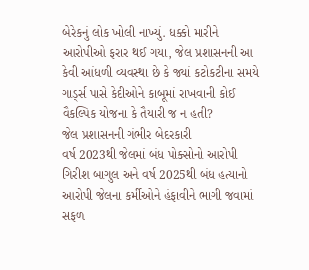બેરેકનું લોક ખોલી નાખ્યું. ધક્કો મારીને આરોપીઓ ફરાર થઈ ગયા, જેલ પ્રશાસનની આ કેવી આંધળી વ્યવસ્થા છે કે જ્યાં કટોકટીના સમયે ગાર્ડ્સ પાસે કેદીઓને કાબૂમાં રાખવાની કોઈ વૈકલ્પિક યોજના કે તૈયારી જ ન હતી?
જેલ પ્રશાસનની ગંભીર બેદરકારી
વર્ષ 2023થી જેલમાં બંધ પોક્સોનો આરોપી ગિરીશ બાગુલ અને વર્ષ 2025થી બંધ હત્યાનો આરોપી જેલના કર્મીઓને હંફાવીને ભાગી જવામાં સફળ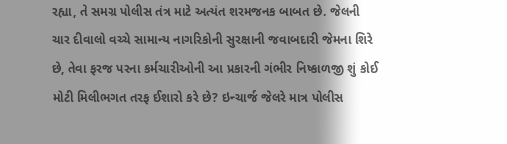રહ્યા, તે સમગ્ર પોલીસ તંત્ર માટે અત્યંત શરમજનક બાબત છે. જેલની ચાર દીવાલો વચ્ચે સામાન્ય નાગરિકોની સુરક્ષાની જવાબદારી જેમના શિરે છે, તેવા ફરજ પરના કર્મચારીઓની આ પ્રકારની ગંભીર નિષ્કાળજી શું કોઈ મોટી મિલીભગત તરફ ઈશારો કરે છે? ઇન્ચાર્જ જેલરે માત્ર પોલીસ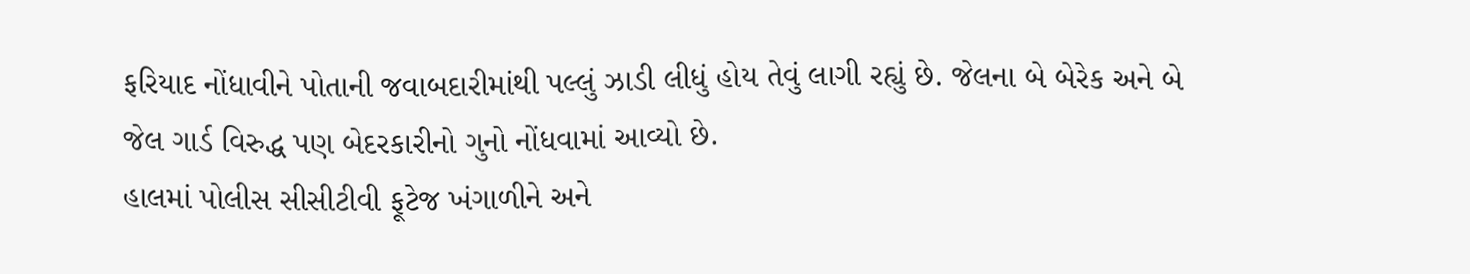ફરિયાદ નોંધાવીને પોતાની જવાબદારીમાંથી પલ્લું ઝાડી લીધું હોય તેવું લાગી રહ્યું છે. જેલના બે બેરેક અને બે જેલ ગાર્ડ વિરુદ્ધ પણ બેદરકારીનો ગુનો નોંધવામાં આવ્યો છે.
હાલમાં પોલીસ સીસીટીવી ફૂટેજ ખંગાળીને અને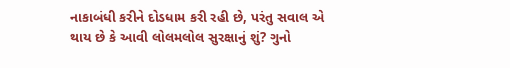નાકાબંધી કરીને દોડધામ કરી રહી છે, પરંતુ સવાલ એ થાય છે કે આવી લોલમલોલ સુરક્ષાનું શું? ગુનો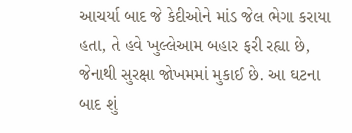આચર્યા બાદ જે કેદીઓને માંડ જેલ ભેગા કરાયા હતા, તે હવે ખુલ્લેઆમ બહાર ફરી રહ્યા છે, જેનાથી સુરક્ષા જોખમમાં મુકાઈ છે. આ ઘટના બાદ શું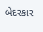બેદરકાર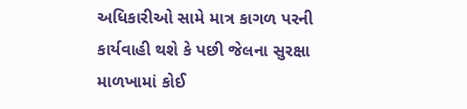અધિકારીઓ સામે માત્ર કાગળ પરની કાર્યવાહી થશે કે પછી જેલના સુરક્ષા માળખામાં કોઈ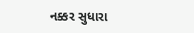નક્કર સુધારા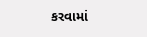કરવામાં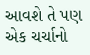આવશે તે પણ એક ચર્ચાનો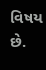વિષય છે.